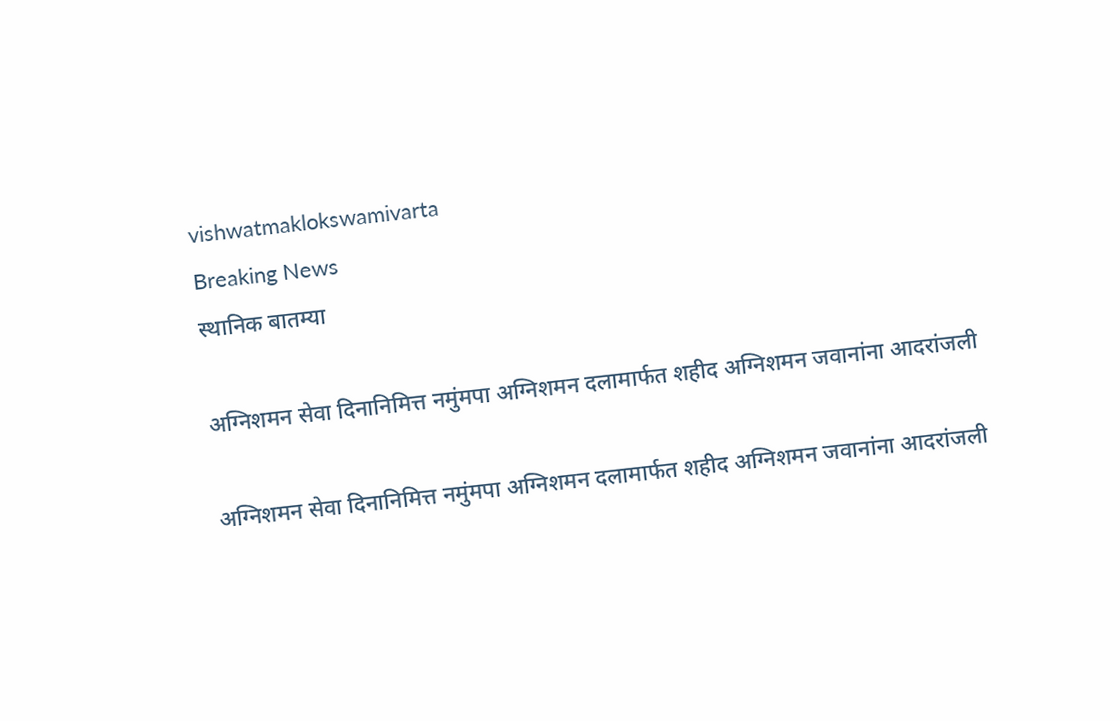vishwatmaklokswamivarta
Breaking News
स्थानिक बातम्या

अग्निशमन सेवा दिनानिमित्त नमुंमपा अग्निशमन दलामार्फत शहीद अग्निशमन जवानांना आदरांजली

अग्निशमन सेवा दिनानिमित्त नमुंमपा अग्निशमन दलामार्फत शहीद अग्निशमन जवानांना आदरांजली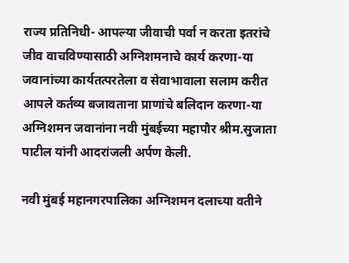राज्य प्रतिनिधी- आपल्या जीवाची पर्वा न करता इतरांचे जीव वाचविण्यासाठी अग्निशमनाचे कार्य करणा-या जवानांच्या कार्यतत्परतेला व सेवाभावाला सलाम करीत आपले कर्तव्य बजावताना प्राणांचे बलिदान करणा-या अग्निशमन जवानांना नवी मुंबईच्या महापौर श्रीम.सुजाता पाटील यांनी आदरांजली अर्पण केली.

नवी मुंबई महानगरपालिका अग्निशमन दलाच्या वतीने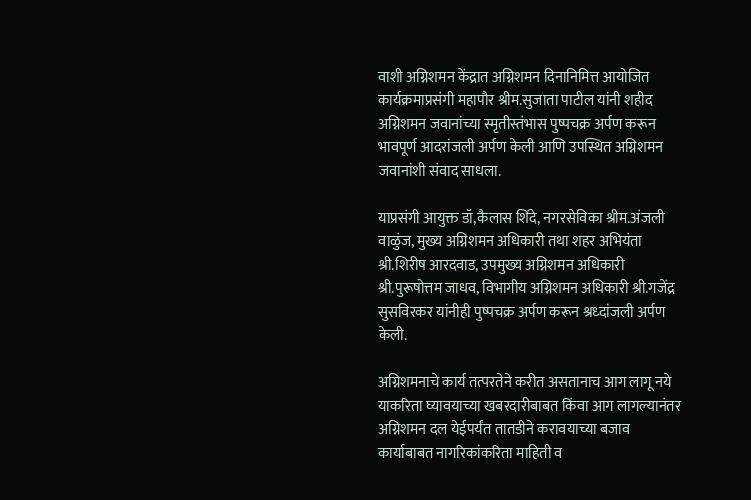वाशी अग्निशमन केंद्रात अग्निशमन दिनानिमित्त आयोजित कार्यक्रमाप्रसंगी महापौर श्रीम.सुजाता पाटील यांनी शहीद अग्निशमन जवानांच्या स्मृतीस्तंभास पुष्पचक्र अर्पण करून भावपूर्ण आदरांजली अर्पण केली आणि उपस्थित अग्निशमन जवानांशी संवाद साधला.

याप्रसंगी आयुक्त डॉ,कैलास शिंदे, नगरसेविका श्रीम.अंजली वाळुंज, मुख्य अग्निशमन अधिकारी तथा शहर अभियंता श्री.शिरीष आरदवाड, उपमुख्य अग्निशमन अधिकारी श्री.पुरूषोत्तम जाधव, विभागीय अग्निशमन अधिकारी श्री.गजेंद्र सुसविरकर यांनीही पुष्पचक्र अर्पण करून श्रध्दांजली अर्पण केली.

अग्निशमनाचे कार्य तत्परतेने करीत असतानाच आग लागू नये याकरिता घ्यावयाच्या खबरदारीबाबत किंवा आग लागल्यानंतर अग्निशमन दल येईपर्यंत तातडीने करावयाच्या बजाव कार्याबाबत नागरिकांकरिता माहिती व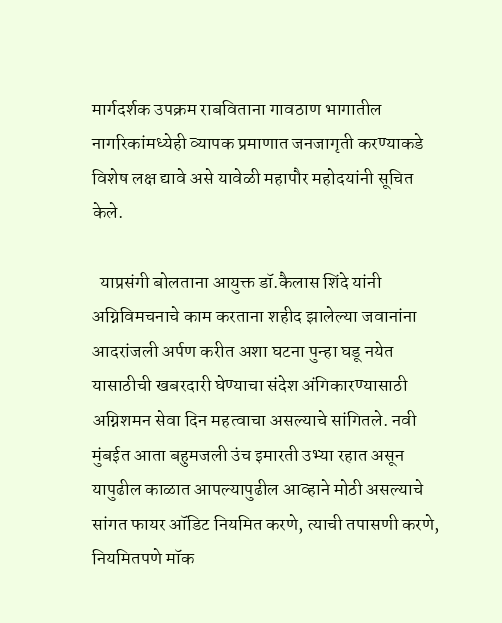मार्गदर्शक उपक्रम राबविताना गावठाण भागातील नागरिकांमध्येही व्यापक प्रमाणात जनजागृती करण्याकडे विशेष लक्ष द्यावे असे यावेळी महापौर महोदयांनी सूचित केले.

  याप्रसंगी बोलताना आयुक्त डॉ.कैलास शिंदे यांनी अग्निविमचनाचे काम करताना शहीद झालेल्या जवानांना आदरांजली अर्पण करीत अशा घटना पुन्हा घडू नयेत यासाठीची खबरदारी घेण्याचा संदेश अंगिकारण्यासाठी अग्निशमन सेवा दिन महत्वाचा असल्याचे सांगितले. नवी मुंबईत आता बहुमजली उंच इमारती उभ्या रहात असून यापुढील काळात आपल्यापुढील आव्हाने मोठी असल्याचे सांगत फायर ऑडिट नियमित करणे, त्याची तपासणी करणे, नियमितपणे मॉक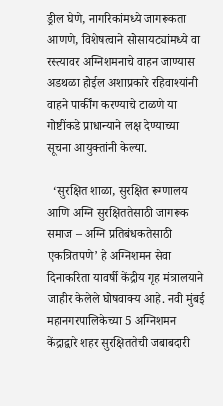ड्रील घेणे, नागरिकांमध्ये जागरूकता आणणे, विशेषत्वाने सोसायट्यांमध्ये वा रस्त्यावर अग्निशमनाचे वाहन जाण्यास अडथळा होईल अशाप्रकारे रहिवाश्यांनी वाहने पार्कींग करण्याचे टाळणे या गोष्टींकडे प्राधान्याने लक्ष देण्याच्या सूचना आयुक्तांनी केल्या.

  ‘सुरक्षित शाळा, सुरक्षित रूग्णालय आणि अग्नि सुरक्षिततेसाठी जागरूक समाज – अग्नि प्रतिबंधकतेसाठी एकत्रितपणे’ हे अग्निशमन सेवा दिनाकरिता यावर्षी केंद्रीय गृह मंत्रालयाने जाहीर केलेले घोषवाक्य आहे. नवी मुंबई महानगरपालिकेच्या 5 अग्निशमन केंद्राद्वारे शहर सुरक्षिततेची जबाबदारी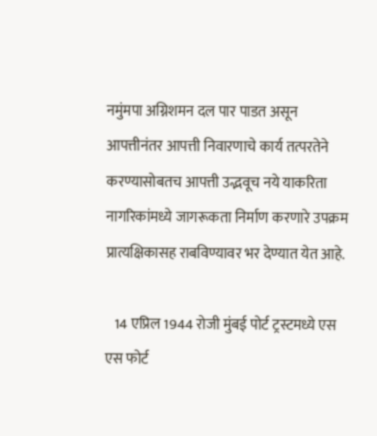नमुंमपा अग्निशमन दल पार पाडत असून आपत्तीनंतर आपत्ती निवारणाचे कार्य तत्परतेने करण्यासोबतच आपत्ती उद्भवूच नये याकरिता नागरिकांमध्ये जागरूकता निर्माण करणारे उपक्रम प्रात्यक्षिकासह राबविण्यावर भर देण्यात येत आहे.

   14 एप्रिल 1944 रोजी मुंबई पोर्ट ट्रस्टमध्ये एस एस फोर्ट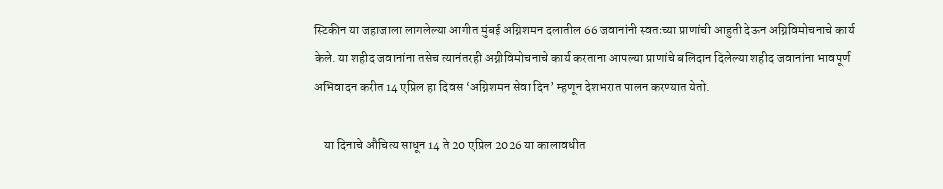स्टिकीन या जहाजाला लागलेल्या आगीत मुंबई अग्निशमन दलातील 66 जवानांनी स्वतःच्या प्राणांची आहुती देऊन अग्निविमोचनाचे कार्य केले. या शहीद जवानांना तसेच त्यानंतरही अग्नीविमोचनाचे कार्य करताना आपल्या प्राणांचे बलिदान दिलेल्या शहीद जवानांना भावपूर्ण अभिवादन करीत 14 एप्रिल हा दिवस ‘अग्निशमन सेवा दिन’ म्हणून देशभरात पालन करण्यात येतो.

    या दिनाचे औचित्य साधून 14 ते 20 एप्रिल 2026 या कालावधीत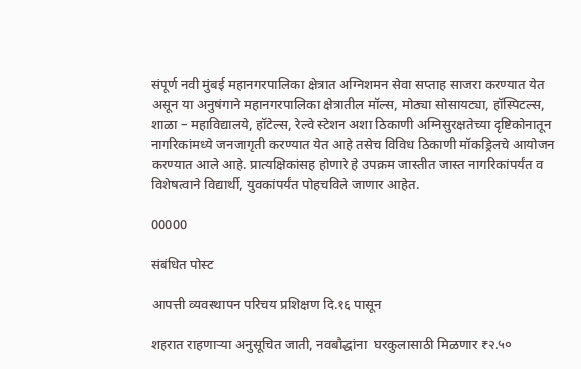संपूर्ण नवी मुंबई महानगरपालिका क्षेत्रात अग्निशमन सेवा सप्ताह साजरा करण्यात येत असून या अनुषंगाने महानगरपालिका क्षेत्रातील मॉल्स, मोठ्या सोसायट्या, हॉस्पिटल्स, शाळा – महाविद्यालये, हॉटेल्स, रेल्वे स्टेशन अशा ठिकाणी अग्निसुरक्षतेच्या दृष्टिकोनातून नागरिकांमध्ये जनजागृती करण्यात येत आहे तसेच विविध ठिकाणी मॉकड्रिलचे आयोजन करण्यात आले आहे. प्रात्यक्षिकांसह होणारे हे उपक्रम जास्तीत जास्त नागरिकांपर्यंत व विशेषत्वाने विद्यार्थी, युवकांपर्यंत पोहचविले जाणार आहेत.

00000

संबंधित पोस्ट

आपत्ती व्यवस्थापन परिचय प्रशिक्षण दि.१६ पासून

शहरात राहणाऱ्या अनुसूचित जाती, नवबौद्धांना  घरकुलासाठी मिळणार ₹२.५०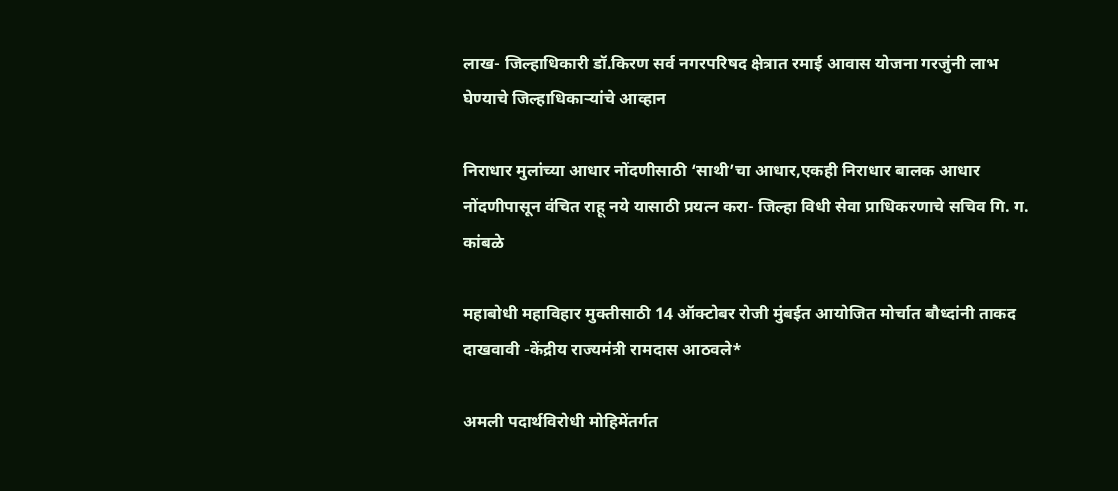लाख- जिल्हाधिकारी डॉ.किरण सर्व नगरपरिषद क्षेत्रात रमाई आवास योजना गरजुंनी लाभ घेण्याचे जिल्हाधिकाऱ्यांचे आव्हान

निराधार मुलांच्या आधार नोंदणीसाठी ‘साथी’चा आधार,एकही निराधार बालक आधार नोंदणीपासून वंचित राहू नये यासाठी प्रयत्न करा- जिल्हा विधी सेवा प्राधिकरणाचे सचिव गि. ग. कांबळे

महाबोधी महाविहार मुक्तीसाठी 14 ऑक्टोबर रोजी मुंबईत आयोजित मोर्चात बौध्दांनी ताकद दाखवावी -केंद्रीय राज्यमंत्री रामदास आठवले*

अमली पदार्थविरोधी मोहिमेंतर्गत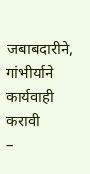जबाबदारीने, गांभीर्याने कार्यवाही करावी            –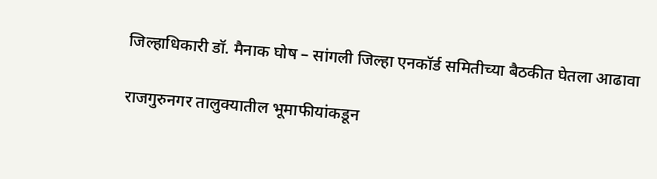जिल्हाधिकारी डॉ. मैनाक घोष – सांगली जिल्हा एनकॉर्ड समितीच्या बैठकीत घेतला आढावा

राजगुरुनगर तालुक्यातील भूमाफीयांकडून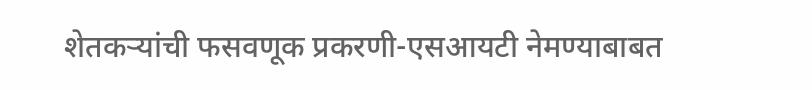शेतकऱ्यांची फसवणूक प्रकरणी-एसआयटी नेमण्याबाबत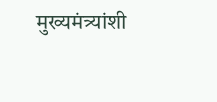मुख्यमंत्र्यांशी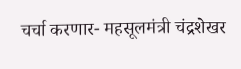चर्चा करणार- महसूलमंत्री चंद्रशेखर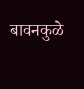बावनकुळे